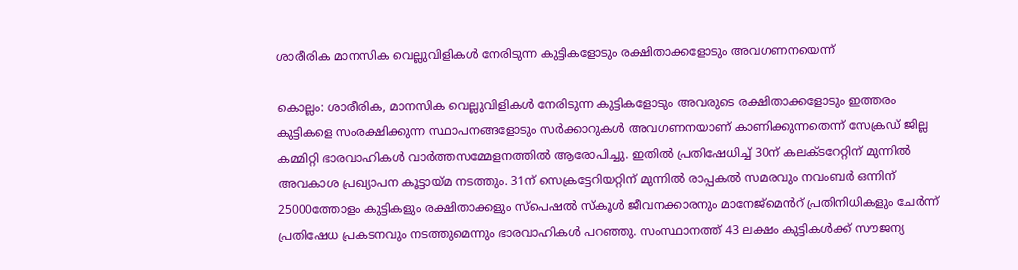ശാരീരിക മാനസിക വെല്ലുവിളികൾ നേരിടുന്ന കുട്ടികളോടും രക്ഷിതാക്കളോടും അവഗണനയെന്ന്

കൊല്ലം: ശാരീരിക, മാനസിക വെല്ലുവിളികൾ നേരിടുന്ന കുട്ടികളോടും അവരുടെ രക്ഷിതാക്കളോടും ഇത്തരം കുട്ടികളെ സംരക്ഷിക്കുന്ന സ്ഥാപനങ്ങളോടും സർക്കാറുകൾ അവഗണനയാണ് കാണിക്കുന്നതെന്ന് സേക്രഡ് ജില്ല കമ്മിറ്റി ഭാരവാഹികൾ വാർത്തസമ്മേളനത്തിൽ ആരോപിച്ചു. ഇതിൽ പ്രതിഷേധിച്ച് 30ന് കലക്ടറേറ്റിന് മുന്നിൽ അവകാശ പ്രഖ്യാപന കൂട്ടായ്മ നടത്തും. 31ന് സെക്രട്ടേറിയറ്റിന് മുന്നിൽ രാപ്പകൽ സമരവും നവംബർ ഒന്നിന് 25000ത്തോളം കുട്ടികളും രക്ഷിതാക്കളും സ്പെഷൽ സ്കൂൾ ജീവനക്കാരനും മാനേജ്മെൻറ് പ്രതിനിധികളും ചേർന്ന് പ്രതിഷേധ പ്രകടനവും നടത്തുമെന്നും ഭാരവാഹികൾ പറഞ്ഞു. സംസ്ഥാനത്ത് 43 ലക്ഷം കുട്ടികൾക്ക് സൗജന്യ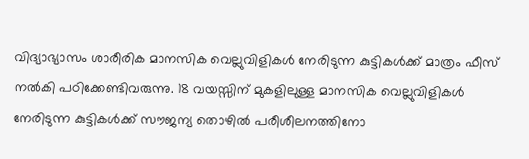വിദ്യാഭ്യാസം ശാരീരിക മാനസിക വെല്ലുവിളികൾ നേരിടുന്ന കുട്ടികൾക്ക് മാത്രം ഫീസ് നൽകി പഠിക്കേണ്ടിവരുന്നു. 18 വയസ്സിന് മുകളിലുള്ള മാനസിക വെല്ലുവിളികൾ നേരിടുന്ന കുട്ടികൾക്ക് സൗജന്യ തൊഴിൽ പരീശീലനത്തിനോ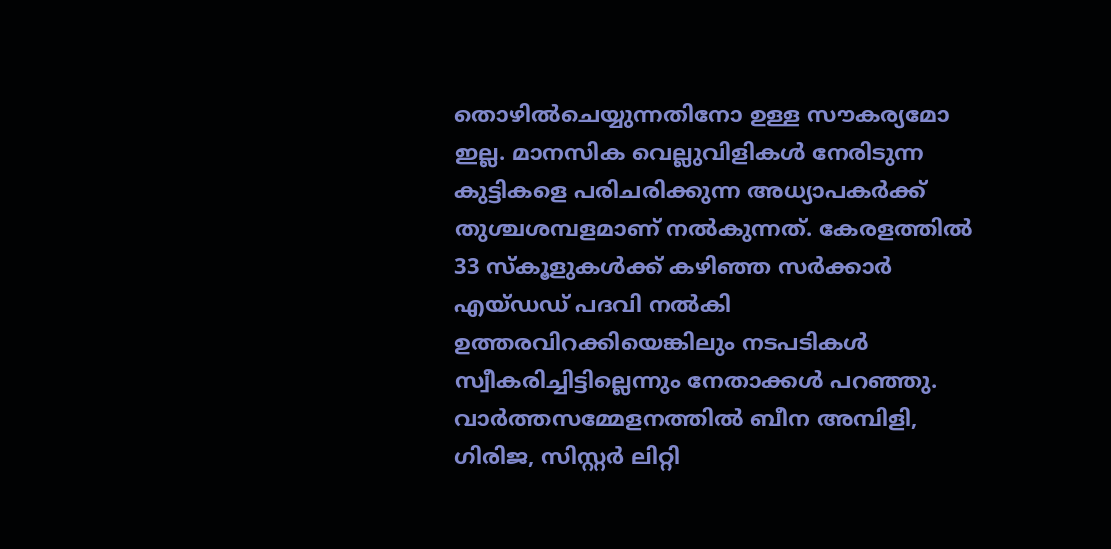തൊഴിൽചെയ്യുന്നതിനോ ഉള്ള സൗകര്യമോ ഇല്ല. മാനസിക വെല്ലുവിളികൾ നേരിടുന്ന കുട്ടികളെ പരിചരിക്കുന്ന അധ്യാപകർക്ക് തുശ്ചശമ്പളമാണ് നൽകുന്നത്. കേരളത്തിൽ 33 സ്കൂളുകൾക്ക് കഴിഞ്ഞ സർക്കാർ എയ്ഡഡ് പദവി നൽകി ഉത്തരവിറക്കിയെങ്കിലും നടപടികൾ സ്വീകരിച്ചിട്ടില്ലെന്നും നേതാക്കൾ പറഞ്ഞു. വാർത്തസമ്മേളനത്തിൽ ബീന അമ്പിളി, ഗിരിജ, സിസ്റ്റർ ലിറ്റി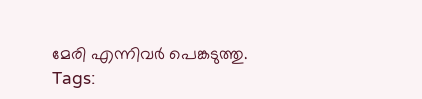മേരി എന്നിവർ പെങ്കടുത്തു.
Tags: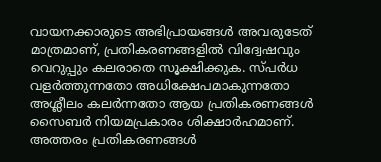വായനക്കാരുടെ അഭിപ്രായങ്ങള്‍ അവരുടേത് മാത്രമാണ്, പ്രതികരണങ്ങളിൽ വിദ്വേഷവും വെറുപ്പും കലരാതെ സൂക്ഷിക്കുക. സ്പർധ വളർത്തുന്നതോ അധിക്ഷേപമാകുന്നതോ അശ്ലീലം കലർന്നതോ ആയ പ്രതികരണങ്ങൾ സൈബർ നിയമപ്രകാരം ശിക്ഷാർഹമാണ്. അത്തരം പ്രതികരണങ്ങൾ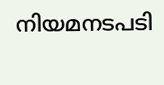നിയമനടപടി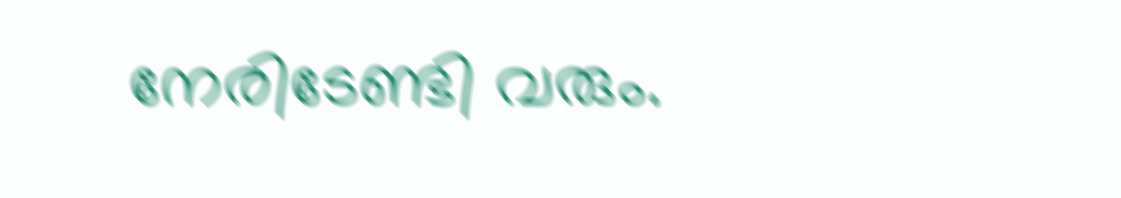നേരിടേണ്ടി വരും.